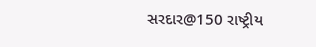સરદાર@150 રાષ્ટ્રીય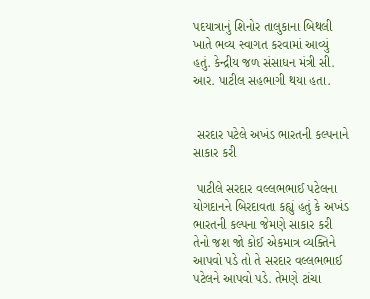પદયાત્રાનું શિનોર તાલુકાના બિથલી ખાતે ભવ્ય સ્વાગત કરવામાં આવ્યું હતું. કેન્દ્રીય જળ સંસાધન મંત્રી સી. આર. પાટીલ સહભાગી થયા હતા.


 સરદાર પટેલે અખંડ ભારતની કલ્પનાને સાકાર કરી

 પાટીલે સરદાર વલ્લભભાઈ પટેલના યોગદાનને બિરદાવતા કહ્યું હતું કે અખંડ ભારતની કલ્પના જેમણે સાકાર કરી તેનો જશ જો કોઈ એકમાત્ર વ્યક્તિને આપવો પડે તો તે સરદાર વલ્લભભાઈ પટેલને આપવો પડે. તેમણે ટાંચા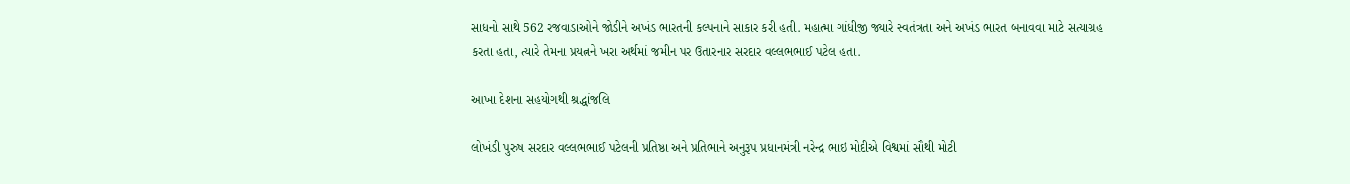સાધનો સાથે 562 રજવાડાઓને જોડીને અખંડ ભારતની કલ્પનાને સાકાર કરી હતી. મહાત્મા ગાંધીજી જ્યારે સ્વતંત્રતા અને અખંડ ભારત બનાવવા માટે સત્યાગ્રહ કરતા હતા, ત્યારે તેમના પ્રયત્નને ખરા અર્થમાં જમીન પર ઉતારનાર સરદાર વલ્લભભાઈ પટેલ હતા.

આખા દેશના સહયોગથી શ્રદ્ધાંજલિ

લોખંડી પુરુષ સરદાર વલ્લભભાઈ પટેલની પ્રતિષ્ઠા અને પ્રતિભાને અનુરૂપ પ્રધાનમંત્રી નરેન્દ્ર ભાઇ મોદીએ વિશ્વમાં સૌથી મોટી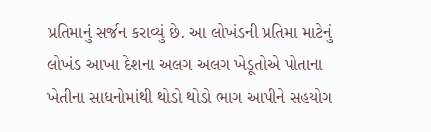પ્રતિમાનું સર્જન કરાવ્યું છે. આ લોખંડની પ્રતિમા માટેનું લોખંડ આખા દેશના અલગ અલગ ખેડૂતોએ પોતાના ખેતીના સાધનોમાંથી થોડો થોડો ભાગ આપીને સહયોગ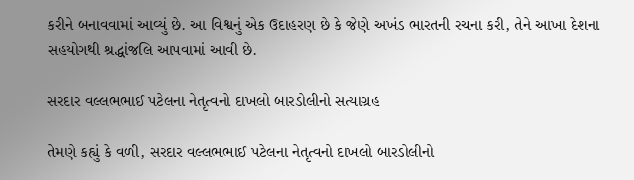કરીને બનાવવામાં આવ્યું છે. આ વિશ્વનું એક ઉદાહરણ છે કે જેણે અખંડ ભારતની રચના કરી, તેને આખા દેશના સહયોગથી શ્રદ્ધાંજલિ આપવામાં આવી છે.

સરદાર વલ્લભભાઈ પટેલના નેતૃત્વનો દાખલો બારડોલીનો સત્યાગ્રહ

તેમણે કહ્યું કે વળી, સરદાર વલ્લભભાઈ પટેલના નેતૃત્વનો દાખલો બારડોલીનો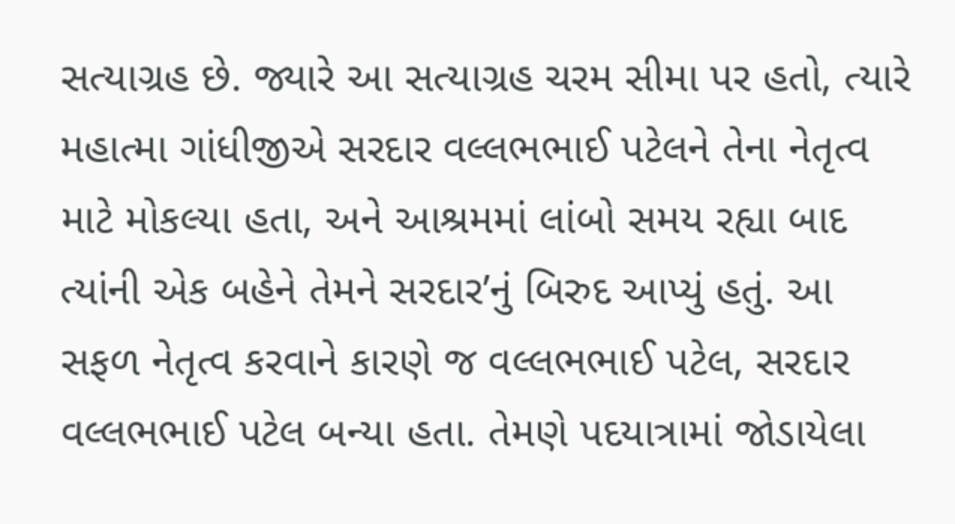સત્યાગ્રહ છે. જ્યારે આ સત્યાગ્રહ ચરમ સીમા પર હતો, ત્યારે મહાત્મા ગાંધીજીએ સરદાર વલ્લભભાઈ પટેલને તેના નેતૃત્વ માટે મોકલ્યા હતા, અને આશ્રમમાં લાંબો સમય રહ્યા બાદ ત્યાંની એક બહેને તેમને સરદાર’નું બિરુદ આપ્યું હતું. આ સફળ નેતૃત્વ કરવાને કારણે જ વલ્લભભાઈ પટેલ, સરદાર વલ્લભભાઈ પટેલ બન્યા હતા. તેમણે પદયાત્રામાં જોડાયેલા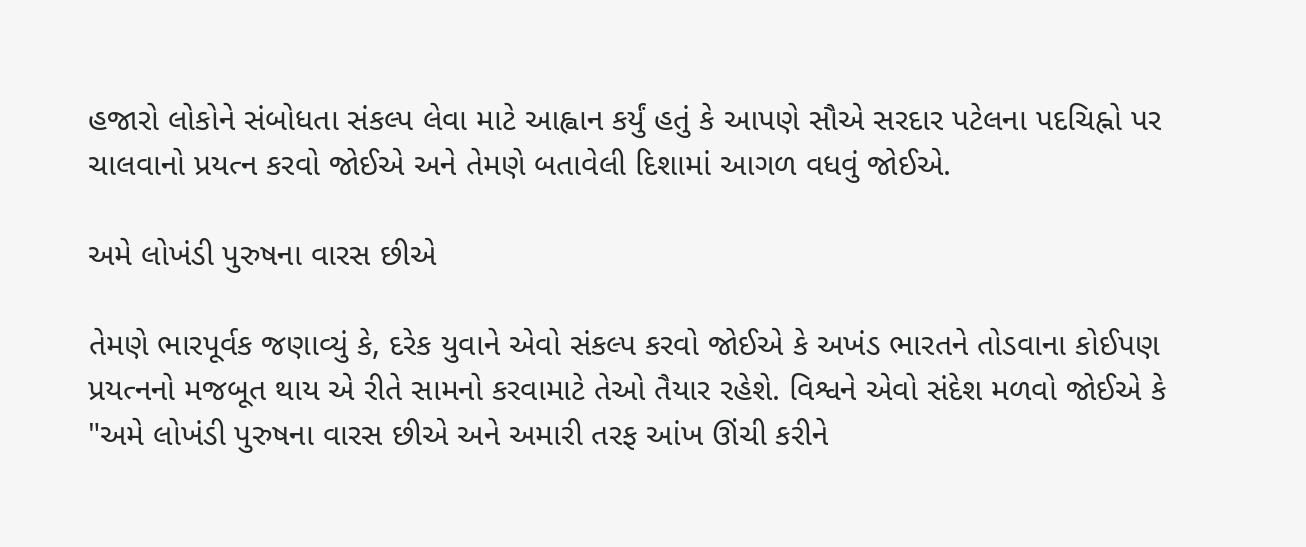હજારો લોકોને સંબોધતા સંકલ્પ લેવા માટે આહ્વાન કર્યું હતું કે આપણે સૌએ સરદાર પટેલના પદચિહ્નો પર ચાલવાનો પ્રયત્ન કરવો જોઈએ અને તેમણે બતાવેલી દિશામાં આગળ વધવું જોઈએ.

અમે લોખંડી પુરુષના વારસ છીએ

તેમણે ભારપૂર્વક જણાવ્યું કે, દરેક યુવાને એવો સંકલ્પ કરવો જોઈએ કે અખંડ ભારતને તોડવાના કોઈપણ પ્રયત્નનો મજબૂત થાય એ રીતે સામનો કરવામાટે તેઓ તૈયાર રહેશે. વિશ્વને એવો સંદેશ મળવો જોઈએ કે "અમે લોખંડી પુરુષના વારસ છીએ અને અમારી તરફ આંખ ઊંચી કરીને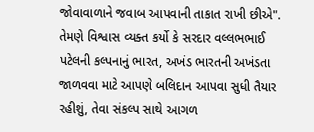જોવાવાળાને જવાબ આપવાની તાકાત રાખી છીએ". તેમણે વિશ્વાસ વ્યક્ત કર્યો કે સરદાર વલ્લભભાઈ પટેલની કલ્પનાનું ભારત, અખંડ ભારતની અખંડતા જાળવવા માટે આપણે બલિદાન આપવા સુધી તૈયાર રહીશું, તેવા સંકલ્પ સાથે આગળ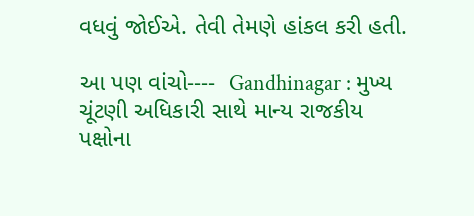વધવું જોઈએ. તેવી તેમણે હાંકલ કરી હતી.

આ પણ વાંચો----  Gandhinagar : મુખ્ય ચૂંટણી અધિકારી સાથે માન્ય રાજકીય પક્ષોના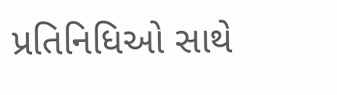પ્રતિનિધિઓ સાથે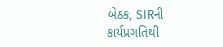બેઠક, SIRની કાર્યપ્રગતિથી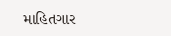માહિતગાર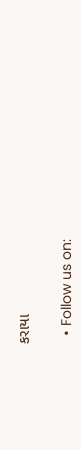કરાયા

  • Follow us on: